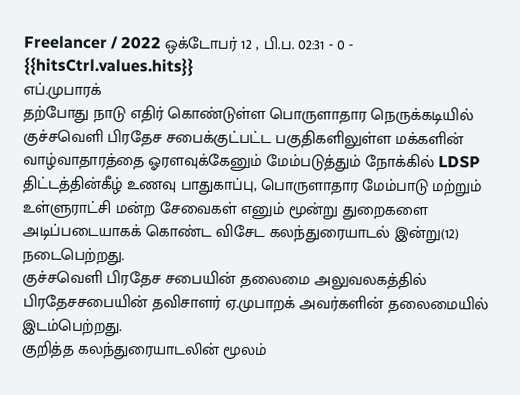Freelancer / 2022 ஒக்டோபர் 12 , பி.ப. 02:31 - 0 - {{hitsCtrl.values.hits}}
எப்.முபாரக்
தற்போது நாடு எதிர் கொண்டுள்ள பொருளாதார நெருக்கடியில் குச்சவெளி பிரதேச சபைக்குட்பட்ட பகுதிகளிலுள்ள மக்களின் வாழ்வாதாரத்தை ஓரளவுக்கேனும் மேம்படுத்தும் நோக்கில் LDSP திட்டத்தின்கீழ் உணவு பாதுகாப்பு, பொருளாதார மேம்பாடு மற்றும் உள்ளுராட்சி மன்ற சேவைகள் எனும் மூன்று துறைகளை அடிப்படையாகக் கொண்ட விசேட கலந்துரையாடல் இன்று(12) நடைபெற்றது.
குச்சவெளி பிரதேச சபையின் தலைமை அலுவலகத்தில் பிரதேசசபையின் தவிசாளர் ஏ.முபாறக் அவர்களின் தலைமையில் இடம்பெற்றது.
குறித்த கலந்துரையாடலின் மூலம்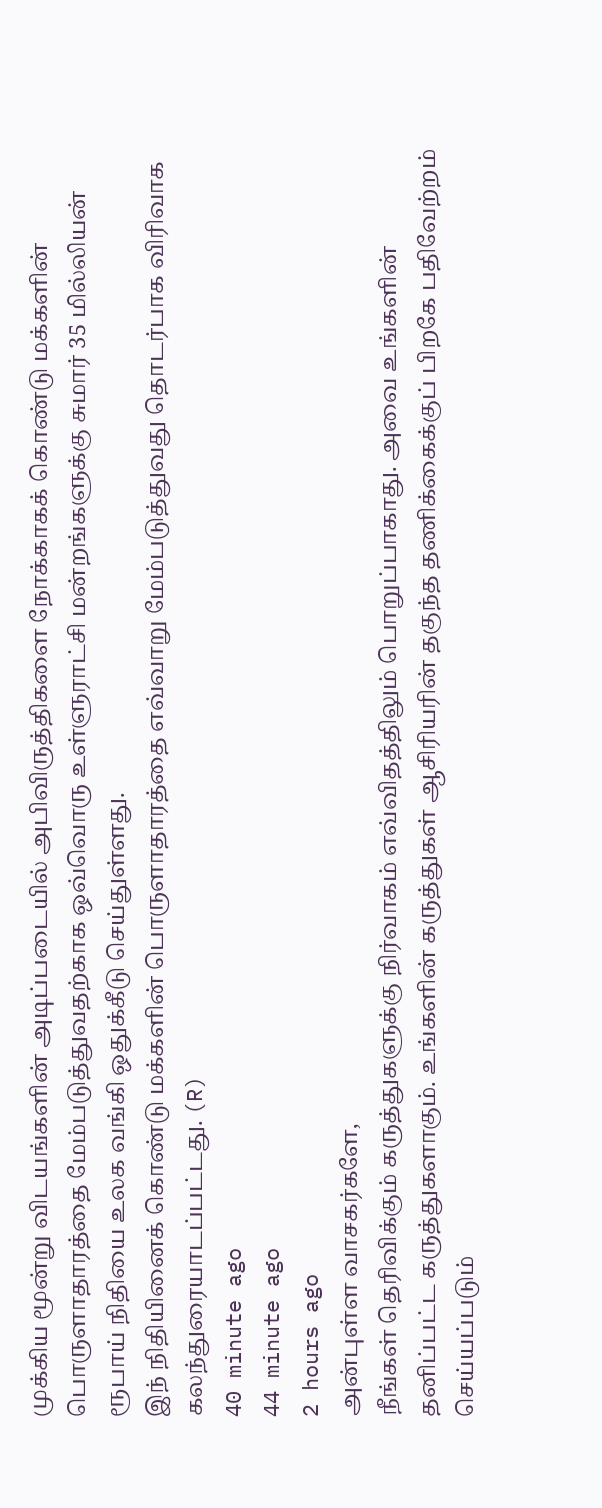முக்கிய மூன்று விடயங்களின் அடிப்படையில் அபிவிருத்திகளை நோக்காகக் கொண்டு மக்களின் பொருளாதாரத்தை மேம்படுத்துவதற்காக ஒவ்வொரு உள்ளுராட்சி மன்றங்களுக்கு சுமார் 35 மில்லியன் ரூபாய் நிதியை உலக வங்கி ஒதுக்கீடு செய்துள்ளது.
இந் நிதியினைக் கொண்டு மக்களின் பொருளாதாரத்தை எவ்வாறு மேம்படுத்துவது தொடர்பாக விரிவாக கலந்துரையாடப்பட்டது. (R)
40 minute ago
44 minute ago
2 hours ago
அன்புள்ள வாசகர்களே,
நீங்கள் தெரிவிக்கும் கருத்துகளுக்கு நிர்வாகம் எவ்விதத்திலும் பொறுப்பாகாது. அவை உங்களின் தனிப்பட்ட கருத்துகளாகும். உங்களின் கருத்துகள் ஆசிரியரின் தகுந்த தணிக்கைக்குப் பிறகே பதிவேற்றம் செய்யப்படும்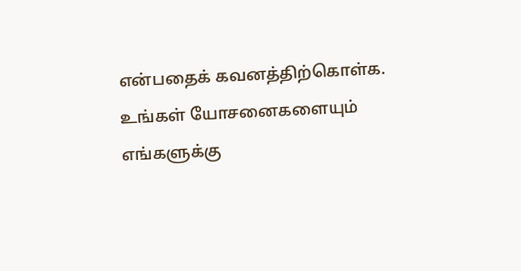என்பதைக் கவனத்திற்கொள்க. உங்கள் யோசனைகளையும் எங்களுக்கு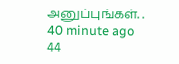அனுப்புங்கள். .
40 minute ago
44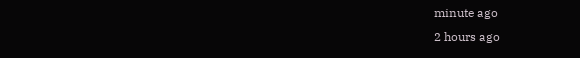minute ago
2 hours ago